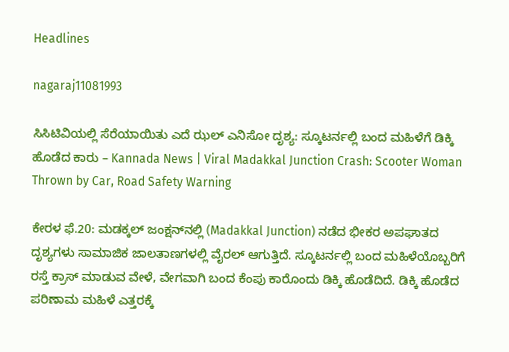Headlines

nagaraj11081993

ಸಿಸಿಟಿವಿಯಲ್ಲಿ ಸೆರೆಯಾಯಿತು ಎದೆ ಝಲ್ ಎನಿಸೋ ದೃಶ್ಯ: ಸ್ಕೂಟರ್ನಲ್ಲಿ ಬಂದ ಮಹಿಳೆಗೆ ಡಿಕ್ಕಿ ಹೊಡೆದ ಕಾರು – Kannada News | Viral Madakkal Junction Crash: Scooter Woman Thrown by Car, Road Safety Warning

ಕೇರಳ ಫೆ.20: ಮಡಕ್ಕಲ್ ಜಂಕ್ಷನ್‌ನಲ್ಲಿ (Madakkal Junction) ನಡೆದ ಭೀಕರ ಅಪಘಾತದ ದೃಶ್ಯಗಳು ಸಾಮಾಜಿಕ ಜಾಲತಾಣಗಳಲ್ಲಿ ವೈರಲ್ ಆಗುತ್ತಿದೆ. ಸ್ಕೂಟರ್ನಲ್ಲಿ ಬಂದ ಮಹಿಳೆಯೊಬ್ಬರಿಗೆ ರಸ್ತೆ ಕ್ರಾಸ್ ಮಾಡುವ ವೇಳೆ, ವೇಗವಾಗಿ ಬಂದ ಕೆಂಪು ಕಾರೊಂದು ಡಿಕ್ಕಿ ಹೊಡೆದಿದೆ. ಡಿಕ್ಕಿ ಹೊಡೆದ ಪರಿಣಾಮ ಮಹಿಳೆ ಎತ್ತರಕ್ಕೆ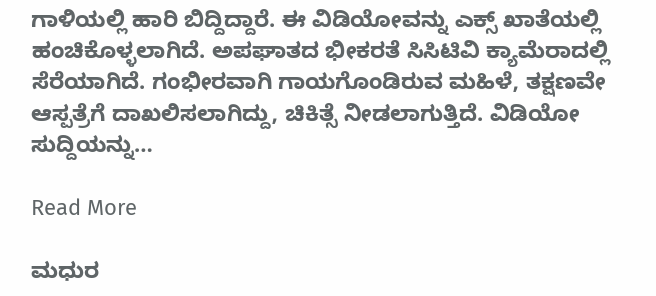ಗಾಳಿಯಲ್ಲಿ ಹಾರಿ ಬಿದ್ದಿದ್ದಾರೆ. ಈ ವಿಡಿಯೋವನ್ನು ಎಕ್ಸ್ ಖಾತೆಯಲ್ಲಿ ಹಂಚಿಕೊಳ್ಳಲಾಗಿದೆ. ಅಪಘಾತದ ಭೀಕರತೆ ಸಿಸಿಟಿವಿ ಕ್ಯಾಮೆರಾದಲ್ಲಿ ಸೆರೆಯಾಗಿದೆ. ಗಂಭೀರವಾಗಿ ಗಾಯಗೊಂಡಿರುವ ಮಹಿಳೆ, ತಕ್ಷಣವೇ ಆಸ್ಪತ್ರೆಗೆ ದಾಖಲಿಸಲಾಗಿದ್ದು, ಚಿಕಿತ್ಸೆ ನೀಡಲಾಗುತ್ತಿದೆ. ವಿಡಿಯೋ ಸುದ್ದಿಯನ್ನು…

Read More

ಮಧುರ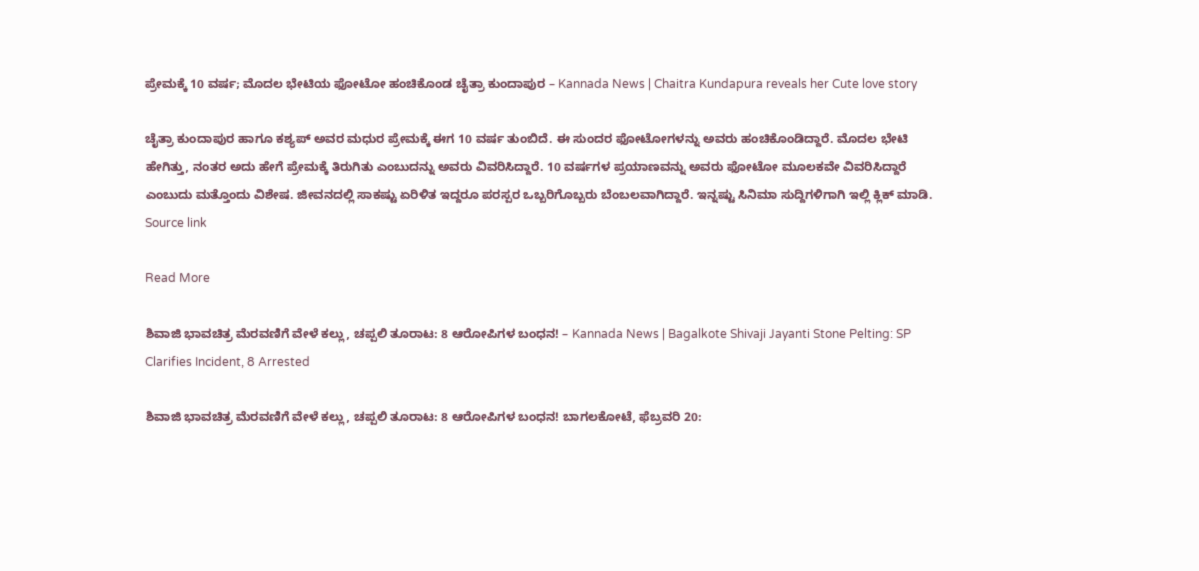ಪ್ರೇಮಕ್ಕೆ 10 ವರ್ಷ; ಮೊದಲ ಭೇಟಿಯ ಫೋಟೋ ಹಂಚಿಕೊಂಡ ಚೈತ್ರಾ ಕುಂದಾಪುರ – Kannada News | Chaitra Kundapura reveals her Cute love story

ಚೈತ್ರಾ ಕುಂದಾಪುರ ಹಾಗೂ ಕಶ್ಯಪ್ ಅವರ ಮಧುರ ಪ್ರೇಮಕ್ಕೆ ಈಗ 10 ವರ್ಷ ತುಂಬಿದೆ. ಈ ಸುಂದರ ಫೋಟೋಗಳನ್ನು ಅವರು ಹಂಚಿಕೊಂಡಿದ್ದಾರೆ. ಮೊದಲ ಭೇಟಿ ಹೇಗಿತ್ತು, ನಂತರ ಅದು ಹೇಗೆ ಪ್ರೇಮಕ್ಕೆ ತಿರುಗಿತು ಎಂಬುದನ್ನು ಅವರು ವಿವರಿಸಿದ್ದಾರೆ. 10 ವರ್ಷಗಳ ಪ್ರಯಾಣವನ್ನು ಅವರು ಫೋಟೋ ಮೂಲಕವೇ ವಿವರಿಸಿದ್ದಾರೆ ಎಂಬುದು ಮತ್ತೊಂದು ವಿಶೇಷ. ಜೀವನದಲ್ಲಿ ಸಾಕಷ್ಟು ಏರಿಳಿತ ಇದ್ದರೂ ಪರಸ್ಪರ ಒಬ್ಬರಿಗೊಬ್ಬರು ಬೆಂಬಲವಾಗಿದ್ದಾರೆ. ಇನ್ನಷ್ಟು ಸಿನಿಮಾ ಸುದ್ದಿಗಳಿಗಾಗಿ ಇಲ್ಲಿ ಕ್ಲಿಕ್ ಮಾಡಿ. Source link

Read More

ಶಿವಾಜಿ ಭಾವಚಿತ್ರ ಮೆರವಣಿಗೆ ವೇಳೆ ಕಲ್ಲು, ಚಪ್ಪಲಿ ತೂರಾಟ: 8 ಆರೋಪಿಗಳ ಬಂಧನ! – Kannada News | Bagalkote Shivaji Jayanti Stone Pelting: SP Clarifies Incident, 8 Arrested

ಶಿವಾಜಿ ಭಾವಚಿತ್ರ ಮೆರವಣಿಗೆ ವೇಳೆ ಕಲ್ಲು, ಚಪ್ಪಲಿ ತೂರಾಟ: 8 ಆರೋಪಿಗಳ ಬಂಧನ! ಬಾಗಲಕೋಟೆ, ಫೆಬ್ರವರಿ 20: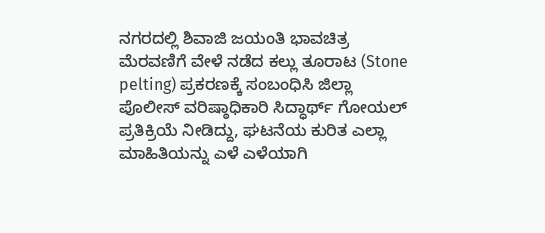ನಗರದಲ್ಲಿ ಶಿವಾಜಿ ಜಯಂತಿ ಭಾವಚಿತ್ರ ಮೆರವಣಿಗೆ ವೇಳೆ ನಡೆದ ಕಲ್ಲು ತೂರಾಟ (Stone pelting) ಪ್ರಕರಣಕ್ಕೆ ಸಂಬಂಧಿಸಿ ಜಿಲ್ಲಾ ಪೊಲೀಸ್ ವರಿಷ್ಠಾಧಿಕಾರಿ ಸಿದ್ಧಾರ್ಥ್ ಗೋಯಲ್ ಪ್ರತಿಕ್ರಿಯೆ ನೀಡಿದ್ದು, ಘಟನೆಯ ಕುರಿತ ಎಲ್ಲಾ ಮಾಹಿತಿಯನ್ನು ಎಳೆ ಎಳೆಯಾಗಿ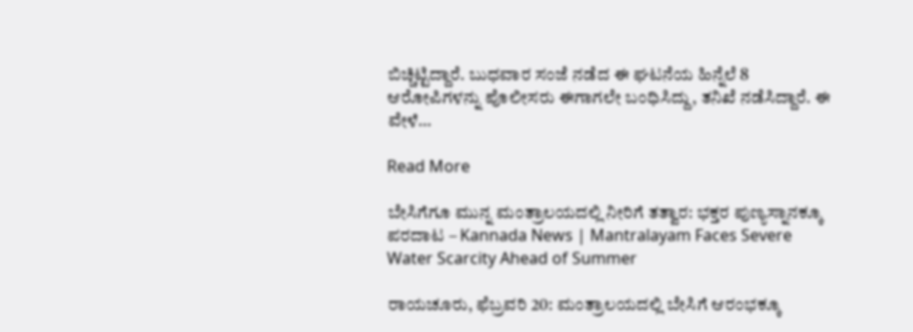ಬಿಚ್ಚಿಟ್ಟಿದ್ದಾರೆ. ಬುಧವಾರ ಸಂಜೆ ನಡೆದ ಈ ಘಟನೆಯ ಹಿನ್ನೆಲೆ 8 ಆರೋಪಿಗಳನ್ನು ಪೊಲೀಸರು ಈಗಾಗಲೇ ಬಂಧಿಸಿದ್ದು, ತನಿಖೆ ನಡೆಸಿದ್ದಾರೆ. ಈ ವೇಳೆ…

Read More

ಬೇಸಿಗೆಗೂ ಮುನ್ನ ಮಂತ್ರಾಲಯದಲ್ಲಿ ನೀರಿಗೆ ತತ್ವಾರ: ಭಕ್ತರ ಪುಣ್ಯಸ್ನಾನಕ್ಕೂ ಪರದಾಟ – Kannada News | Mantralayam Faces Severe Water Scarcity Ahead of Summer

ರಾಯಚೂರು, ಫೆಬ್ರವರಿ 20: ಮಂತ್ರಾಲಯದಲ್ಲಿ ಬೇಸಿಗೆ ಆರಂಭಕ್ಕೂ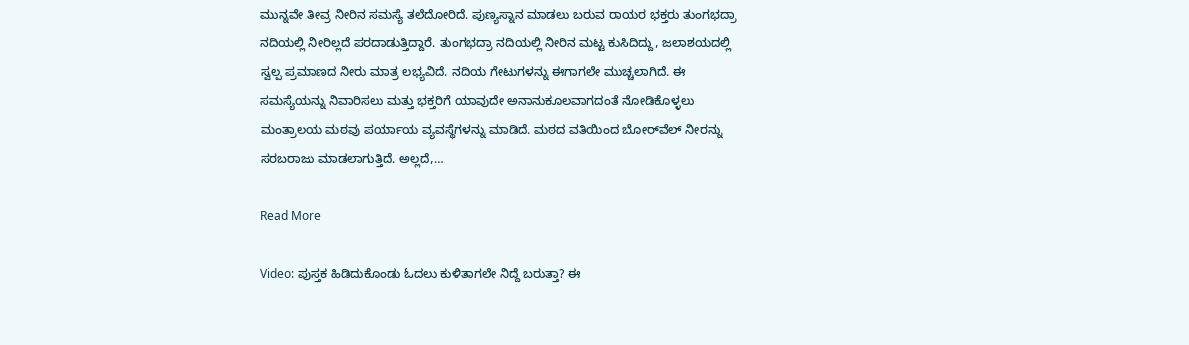ಮುನ್ನವೇ ತೀವ್ರ ನೀರಿನ ಸಮಸ್ಯೆ ತಲೆದೋರಿದೆ. ಪುಣ್ಯಸ್ನಾನ ಮಾಡಲು ಬರುವ ರಾಯರ ಭಕ್ತರು ತುಂಗಭದ್ರಾ ನದಿಯಲ್ಲಿ ನೀರಿಲ್ಲದೆ ಪರದಾಡುತ್ತಿದ್ದಾರೆ. ತುಂಗಭದ್ರಾ ನದಿಯಲ್ಲಿ ನೀರಿನ ಮಟ್ಟ ಕುಸಿದಿದ್ದು, ಜಲಾಶಯದಲ್ಲಿ ಸ್ವಲ್ಪ ಪ್ರಮಾಣದ ನೀರು ಮಾತ್ರ ಲಭ್ಯವಿದೆ. ನದಿಯ ಗೇಟುಗಳನ್ನು ಈಗಾಗಲೇ ಮುಚ್ಚಲಾಗಿದೆ. ಈ ಸಮಸ್ಯೆಯನ್ನು ನಿವಾರಿಸಲು ಮತ್ತು ಭಕ್ತರಿಗೆ ಯಾವುದೇ ಅನಾನುಕೂಲವಾಗದಂತೆ ನೋಡಿಕೊಳ್ಳಲು ಮಂತ್ರಾಲಯ ಮಠವು ಪರ್ಯಾಯ ವ್ಯವಸ್ಥೆಗಳನ್ನು ಮಾಡಿದೆ. ಮಠದ ವತಿಯಿಂದ ಬೋರ್‌ವೆಲ್‌ ನೀರನ್ನು ಸರಬರಾಜು ಮಾಡಲಾಗುತ್ತಿದೆ. ಅಲ್ಲದೆ,…

Read More

Video: ಪುಸ್ತಕ ಹಿಡಿದುಕೊಂಡು ಓದಲು ಕುಳಿತಾಗಲೇ ನಿದ್ದೆ ಬರುತ್ತಾ? ಈ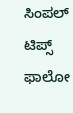ಸಿಂಪಲ್ ಟಿಪ್ಸ್ ಫಾಲೋ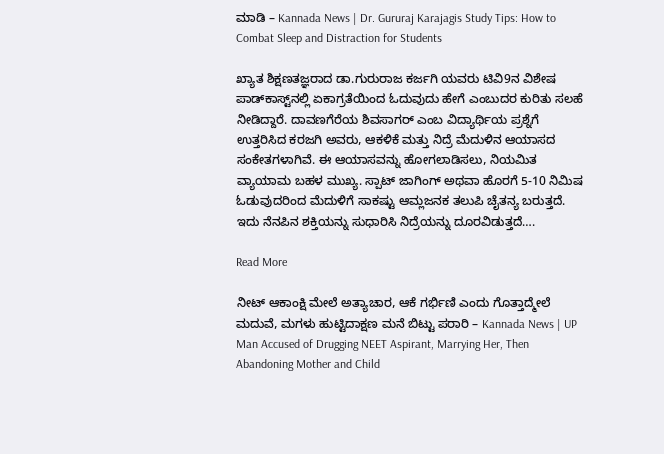ಮಾಡಿ – Kannada News | Dr. Gururaj Karajagis Study Tips: How to Combat Sleep and Distraction for Students

ಖ್ಯಾತ ಶಿಕ್ಷಣತಜ್ಞರಾದ ಡಾ.ಗುರುರಾಜ ಕರ್ಜಗಿ ಯವರು ಟಿವಿ9ನ ವಿಶೇಷ ಪಾಡ್‌ಕಾಸ್ಟ್‌ನಲ್ಲಿ ಏಕಾಗ್ರತೆಯಿಂದ ಓದುವುದು ಹೇಗೆ ಎಂಬುದರ ಕುರಿತು ಸಲಹೆ ನೀಡಿದ್ದಾರೆ. ದಾವಣಗೆರೆಯ ಶಿವಸಾಗರ್ ಎಂಬ ವಿದ್ಯಾರ್ಥಿಯ ಪ್ರಶ್ನೆಗೆ ಉತ್ತರಿಸಿದ ಕರಜಗಿ ಅವರು, ಆಕಳಿಕೆ ಮತ್ತು ನಿದ್ರೆ ಮೆದುಳಿನ ಆಯಾಸದ ಸಂಕೇತಗಳಾಗಿವೆ. ಈ ಆಯಾಸವನ್ನು ಹೋಗಲಾಡಿಸಲು, ನಿಯಮಿತ ವ್ಯಾಯಾಮ ಬಹಳ ಮುಖ್ಯ. ಸ್ಪಾಟ್ ಜಾಗಿಂಗ್ ಅಥವಾ ಹೊರಗೆ 5-10 ನಿಮಿಷ ಓಡುವುದರಿಂದ ಮೆದುಳಿಗೆ ಸಾಕಷ್ಟು ಆಮ್ಲಜನಕ ತಲುಪಿ ಚೈತನ್ಯ ಬರುತ್ತದೆ. ಇದು ನೆನಪಿನ ಶಕ್ತಿಯನ್ನು ಸುಧಾರಿಸಿ ನಿದ್ರೆಯನ್ನು ದೂರವಿಡುತ್ತದೆ….

Read More

ನೀಟ್ ಆಕಾಂಕ್ಷಿ ಮೇಲೆ ಅತ್ಯಾಚಾರ, ಆಕೆ ಗರ್ಭಿಣಿ ಎಂದು ಗೊತ್ತಾದ್ಮೇಲೆ ಮದುವೆ, ಮಗಳು ಹುಟ್ಟಿದಾಕ್ಷಣ ಮನೆ ಬಿಟ್ಟು ಪರಾರಿ – Kannada News | UP Man Accused of Drugging NEET Aspirant, Marrying Her, Then Abandoning Mother and Child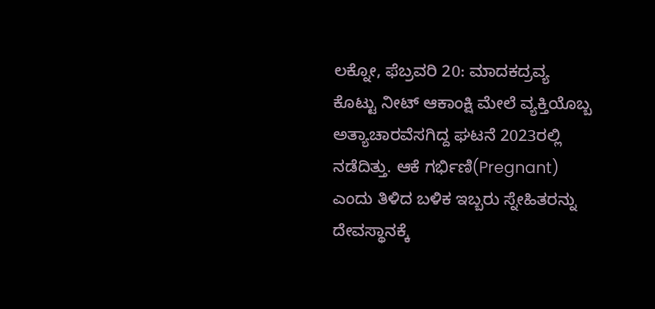ಲಕ್ನೋ, ಫೆಬ್ರವರಿ 20: ಮಾದಕದ್ರವ್ಯ ಕೊಟ್ಟು ನೀಟ್ ಆಕಾಂಕ್ಷಿ ಮೇಲೆ ವ್ಯಕ್ತಿಯೊಬ್ಬ ಅತ್ಯಾಚಾರವೆಸಗಿದ್ದ ಘಟನೆ 2023ರಲ್ಲಿ ನಡೆದಿತ್ತು. ಆಕೆ ಗರ್ಭಿಣಿ(Pregnant) ಎಂದು ತಿಳಿದ ಬಳಿಕ ಇಬ್ಬರು ಸ್ನೇಹಿತರನ್ನು ದೇವಸ್ಥಾನಕ್ಕೆ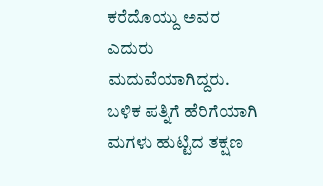ಕರೆದೊಯ್ದು ಅವರ ಎದುರು ಮದುವೆಯಾಗಿದ್ದರು. ಬಳಿಕ ಪತ್ನಿಗೆ ಹೆರಿಗೆಯಾಗಿ ಮಗಳು ಹುಟ್ಟಿದ ತಕ್ಷಣ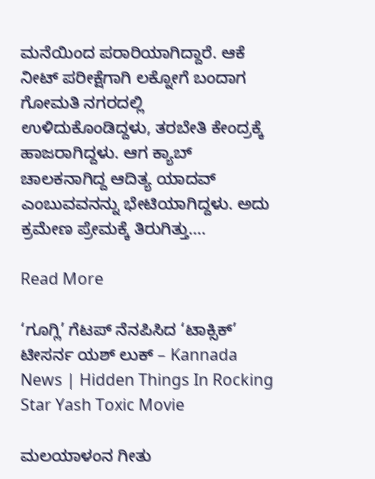ಮನೆಯಿಂದ ಪರಾರಿಯಾಗಿದ್ದಾರೆ. ಆಕೆ ನೀಟ್ ಪರೀಕ್ಷೆಗಾಗಿ ಲಕ್ನೋಗೆ ಬಂದಾಗ ಗೋಮತಿ ನಗರದಲ್ಲಿ ಉಳಿದುಕೊಂಡಿದ್ದಳು, ತರಬೇತಿ ಕೇಂದ್ರಕ್ಕೆ ಹಾಜರಾಗಿದ್ದಳು. ಆಗ ಕ್ಯಾಬ್ ಚಾಲಕನಾಗಿದ್ದ ಆದಿತ್ಯ ಯಾದವ್ ಎಂಬುವವನನ್ನು ಭೇಟಿಯಾಗಿದ್ದಳು. ಅದು ಕ್ರಮೇಣ ಪ್ರೇಮಕ್ಕೆ ತಿರುಗಿತ್ತು….

Read More

‘ಗೂಗ್ಲಿ’ ಗೆಟಪ್ ನೆನಪಿಸಿದ ‘ಟಾಕ್ಸಿಕ್’ ಟೀಸರ್ನ ಯಶ್ ಲುಕ್ – Kannada News | Hidden Things In Rocking Star Yash Toxic Movie

ಮಲಯಾಳಂನ ಗೀತು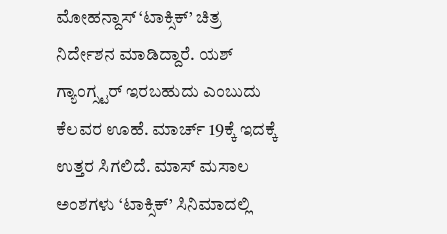ಮೋಹನ್ದಾಸ್ ‘ಟಾಕ್ಸಿಕ್’ ಚಿತ್ರ ನಿರ್ದೇಶನ ಮಾಡಿದ್ದಾರೆ. ಯಶ್ ಗ್ಯಾಂಗ್ಸ್ಟರ್ ಇರಬಹುದು ಎಂಬುದು ಕೆಲವರ ಊಹೆ. ಮಾರ್ಚ್ 19ಕ್ಕೆ ಇದಕ್ಕೆ ಉತ್ತರ ಸಿಗಲಿದೆ. ಮಾಸ್ ಮಸಾಲ ಅಂಶಗಳು ‘ಟಾಕ್ಸಿಕ್’ ಸಿನಿಮಾದಲ್ಲಿ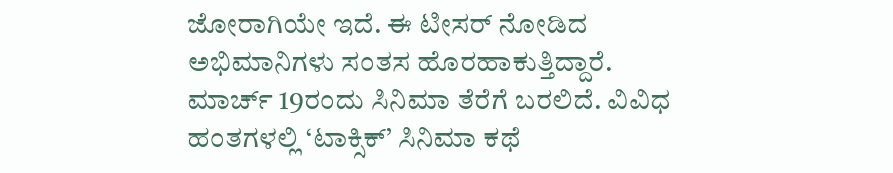ಜೋರಾಗಿಯೇ ಇದೆ. ಈ ಟೀಸರ್ ನೋಡಿದ ಅಭಿಮಾನಿಗಳು ಸಂತಸ ಹೊರಹಾಕುತ್ತಿದ್ದಾರೆ. ಮಾರ್ಚ್ 19ರಂದು ಸಿನಿಮಾ ತೆರೆಗೆ ಬರಲಿದೆ. ವಿವಿಧ ಹಂತಗಳಲ್ಲಿ ‘ಟಾಕ್ಸಿಕ್’ ಸಿನಿಮಾ ಕಥೆ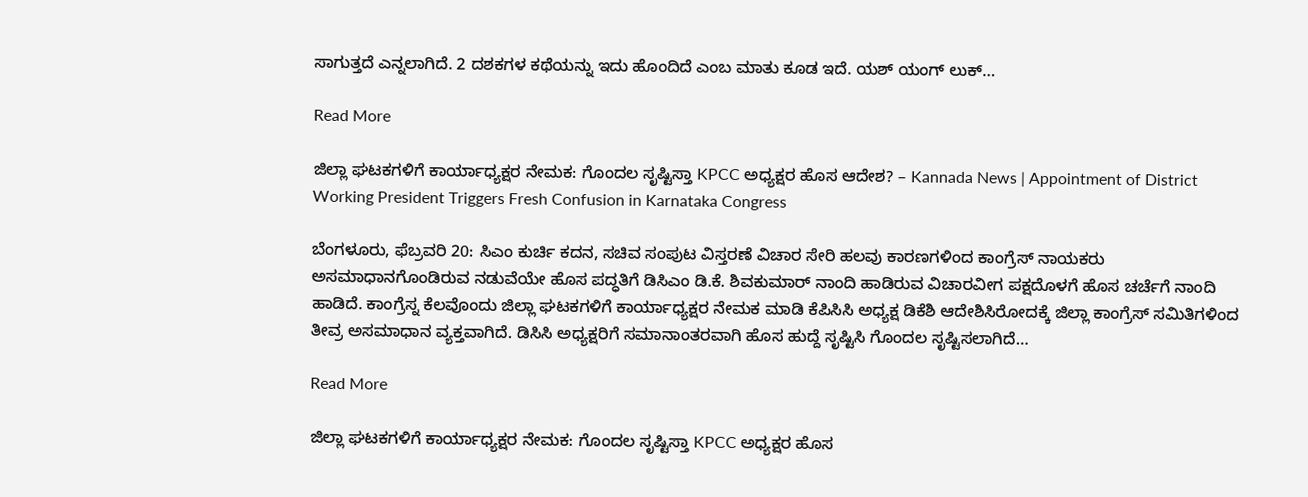ಸಾಗುತ್ತದೆ ಎನ್ನಲಾಗಿದೆ. 2 ದಶಕಗಳ ಕಥೆಯನ್ನು ಇದು ಹೊಂದಿದೆ ಎಂಬ ಮಾತು ಕೂಡ ಇದೆ. ಯಶ್ ಯಂಗ್ ಲುಕ್…

Read More

ಜಿಲ್ಲಾ ಘಟಕಗಳಿಗೆ ಕಾರ್ಯಾಧ್ಯಕ್ಷರ ನೇಮಕ: ಗೊಂದಲ ಸೃಷ್ಟಿಸ್ತಾ KPCC ಅಧ್ಯಕ್ಷರ ಹೊಸ ಆದೇಶ? – Kannada News | Appointment of District Working President Triggers Fresh Confusion in Karnataka Congress

ಬೆಂಗಳೂರು, ಫೆಬ್ರವರಿ 20: ಸಿಎಂ ಕುರ್ಚಿ ಕದನ, ಸಚಿವ ಸಂಪುಟ ವಿಸ್ತರಣೆ ವಿಚಾರ ಸೇರಿ ಹಲವು ಕಾರಣಗಳಿಂದ ಕಾಂಗ್ರೆಸ್ ನಾಯಕರು ಅಸಮಾಧಾನಗೊಂಡಿರುವ ನಡುವೆಯೇ ಹೊಸ ಪದ್ಧತಿಗೆ ಡಿಸಿಎಂ ಡಿ.ಕೆ. ಶಿವಕುಮಾರ್ ನಾಂದಿ ಹಾಡಿರುವ ವಿಚಾರವೀಗ ಪಕ್ಷದೊಳಗೆ ಹೊಸ ಚರ್ಚೆಗೆ ನಾಂದಿ ಹಾಡಿದೆ. ಕಾಂಗ್ರೆಸ್ನ ಕೆಲವೊಂದು ಜಿಲ್ಲಾ ಘಟಕಗಳಿಗೆ ಕಾರ್ಯಾಧ್ಯಕ್ಷರ ನೇಮಕ ಮಾಡಿ ಕೆಪಿಸಿಸಿ ಅಧ್ಯಕ್ಷ ಡಿಕೆಶಿ ಆದೇಶಿಸಿರೋದಕ್ಕೆ ಜಿಲ್ಲಾ ಕಾಂಗ್ರೆಸ್ ಸಮಿತಿಗಳಿಂದ ತೀವ್ರ ಅಸಮಾಧಾನ ವ್ಯಕ್ತವಾಗಿದೆ. ಡಿಸಿಸಿ ಅಧ್ಯಕ್ಷರಿಗೆ ಸಮಾನಾಂತರವಾಗಿ ಹೊಸ ಹುದ್ದೆ ಸೃಷ್ಟಿಸಿ ಗೊಂದಲ ಸೃಷ್ಟಿಸಲಾಗಿದೆ…

Read More

ಜಿಲ್ಲಾ ಘಟಕಗಳಿಗೆ ಕಾರ್ಯಾಧ್ಯಕ್ಷರ ನೇಮಕ: ಗೊಂದಲ ಸೃಷ್ಟಿಸ್ತಾ KPCC ಅಧ್ಯಕ್ಷರ ಹೊಸ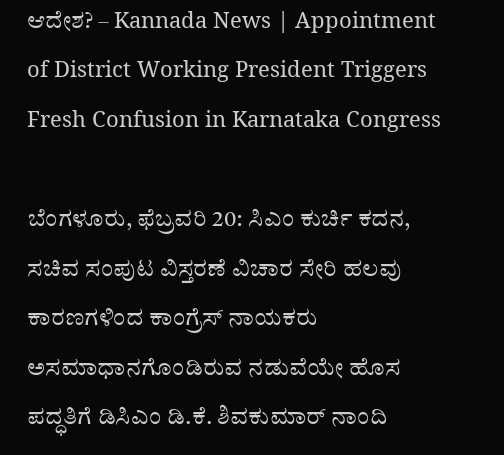ಆದೇಶ? – Kannada News | Appointment of District Working President Triggers Fresh Confusion in Karnataka Congress

ಬೆಂಗಳೂರು, ಫೆಬ್ರವರಿ 20: ಸಿಎಂ ಕುರ್ಚಿ ಕದನ, ಸಚಿವ ಸಂಪುಟ ವಿಸ್ತರಣೆ ವಿಚಾರ ಸೇರಿ ಹಲವು ಕಾರಣಗಳಿಂದ ಕಾಂಗ್ರೆಸ್ ನಾಯಕರು ಅಸಮಾಧಾನಗೊಂಡಿರುವ ನಡುವೆಯೇ ಹೊಸ ಪದ್ಧತಿಗೆ ಡಿಸಿಎಂ ಡಿ.ಕೆ. ಶಿವಕುಮಾರ್ ನಾಂದಿ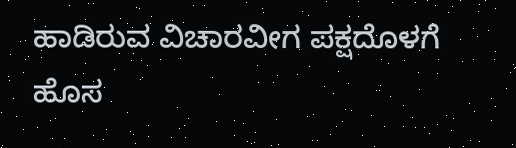ಹಾಡಿರುವ ವಿಚಾರವೀಗ ಪಕ್ಷದೊಳಗೆ ಹೊಸ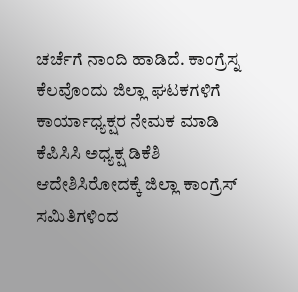ಚರ್ಚೆಗೆ ನಾಂದಿ ಹಾಡಿದೆ. ಕಾಂಗ್ರೆಸ್ನ ಕೆಲವೊಂದು ಜಿಲ್ಲಾ ಘಟಕಗಳಿಗೆ ಕಾರ್ಯಾಧ್ಯಕ್ಷರ ನೇಮಕ ಮಾಡಿ ಕೆಪಿಸಿಸಿ ಅಧ್ಯಕ್ಷ ಡಿಕೆಶಿ ಆದೇಶಿಸಿರೋದಕ್ಕೆ ಜಿಲ್ಲಾ ಕಾಂಗ್ರೆಸ್ ಸಮಿತಿಗಳಿಂದ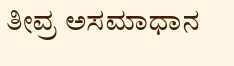ತೀವ್ರ ಅಸಮಾಧಾನ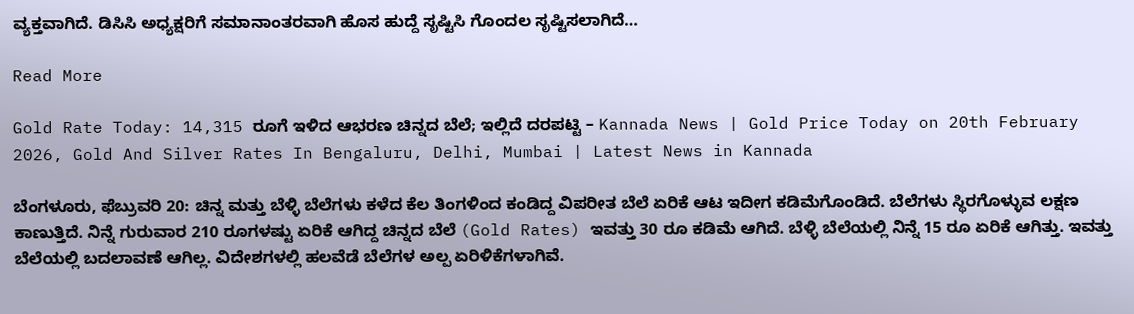ವ್ಯಕ್ತವಾಗಿದೆ. ಡಿಸಿಸಿ ಅಧ್ಯಕ್ಷರಿಗೆ ಸಮಾನಾಂತರವಾಗಿ ಹೊಸ ಹುದ್ದೆ ಸೃಷ್ಟಿಸಿ ಗೊಂದಲ ಸೃಷ್ಟಿಸಲಾಗಿದೆ…

Read More

Gold Rate Today: 14,315 ರೂಗೆ ಇಳಿದ ಆಭರಣ ಚಿನ್ನದ ಬೆಲೆ; ಇಲ್ಲಿದೆ ದರಪಟ್ಟಿ – Kannada News | Gold Price Today on 20th February 2026, Gold And Silver Rates In Bengaluru, Delhi, Mumbai | Latest News in Kannada

ಬೆಂಗಳೂರು, ಫೆಬ್ರುವರಿ 20: ಚಿನ್ನ ಮತ್ತು ಬೆಳ್ಳಿ ಬೆಲೆಗಳು ಕಳೆದ ಕೆಲ ತಿಂಗಳಿಂದ ಕಂಡಿದ್ದ ವಿಪರೀತ ಬೆಲೆ ಏರಿಕೆ ಆಟ ಇದೀಗ ಕಡಿಮೆಗೊಂಡಿದೆ. ಬೆಲೆಗಳು ಸ್ಥಿರಗೊಳ್ಳುವ ಲಕ್ಷಣ ಕಾಣುತ್ತಿದೆ. ನಿನ್ನೆ ಗುರುವಾರ 210 ರೂಗಳಷ್ಟು ಏರಿಕೆ ಆಗಿದ್ದ ಚಿನ್ನದ ಬೆಲೆ (Gold Rates) ಇವತ್ತು 30 ರೂ ಕಡಿಮೆ ಆಗಿದೆ. ಬೆಳ್ಳಿ ಬೆಲೆಯಲ್ಲಿ ನಿನ್ನೆ 15 ರೂ ಏರಿಕೆ ಆಗಿತ್ತು. ಇವತ್ತು ಬೆಲೆಯಲ್ಲಿ ಬದಲಾವಣೆ ಆಗಿಲ್ಲ. ವಿದೇಶಗಳಲ್ಲಿ ಹಲವೆಡೆ ಬೆಲೆಗಳ ಅಲ್ಪ ಏರಿಳಿಕೆಗಳಾಗಿವೆ.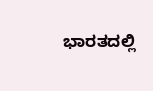ಭಾರತದಲ್ಲಿ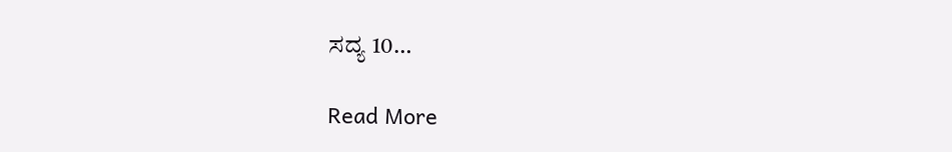ಸದ್ಯ 10…

Read More